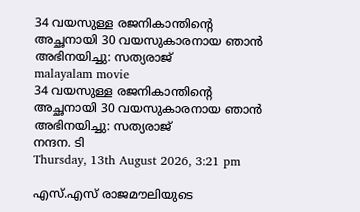34 വയസുള്ള രജനികാന്തിന്റെ അച്ഛനായി 30 വയസുകാരനായ ഞാന്‍ അഭിനയിച്ചു: സത്യരാജ്
malayalam movie
34 വയസുള്ള രജനികാന്തിന്റെ അച്ഛനായി 30 വയസുകാരനായ ഞാന്‍ അഭിനയിച്ചു: സത്യരാജ്
നന്ദന. ടി
Thursday, 13th August 2026, 3:21 pm

എസ്.എസ് രാജമൗലിയുടെ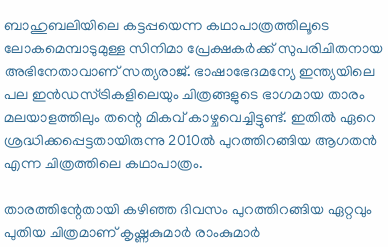ബാഹുബലിയിലെ കട്ടപ്പയെന്ന കഥാപാത്രത്തിലൂടെ ലോകമെമ്പാടുമുള്ള സിനിമാ പ്രേക്ഷകര്‍ക്ക് സുപരിചിതനായ അഭിനേതാവാണ് സത്യരാജ്. ഭാഷാഭേദമന്യേ ഇന്ത്യയിലെ പല ഇന്‍ഡസ്ട്രികളിലെയും ചിത്രങ്ങളുടെ ഭാഗമായ താരം മലയാളത്തിലും തന്റെ മികവ് കാഴ്ചവെച്ചിട്ടുണ്ട്. ഇതില്‍ ഏറെ ശ്രദ്ധിക്കപ്പെട്ടതായിരുന്നു 2010ല്‍ പുറത്തിറങ്ങിയ ആഗതന്‍ എന്ന ചിത്രത്തിലെ കഥാപാത്രം.

താരത്തിന്റേതായി കഴിഞ്ഞ ദിവസം പുറത്തിറങ്ങിയ ഏറ്റവും പുതിയ ചിത്രമാണ് കൃഷ്ണകുമാര്‍ രാംകുമാര്‍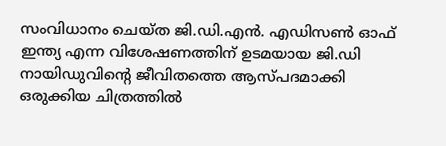സംവിധാനം ചെയ്ത ജി.ഡി.എന്‍. എഡിസണ്‍ ഓഫ് ഇന്ത്യ എന്ന വിശേഷണത്തിന് ഉടമയായ ജി.ഡി നായിഡുവിന്റെ ജീവിതത്തെ ആസ്പദമാക്കി ഒരുക്കിയ ചിത്രത്തില്‍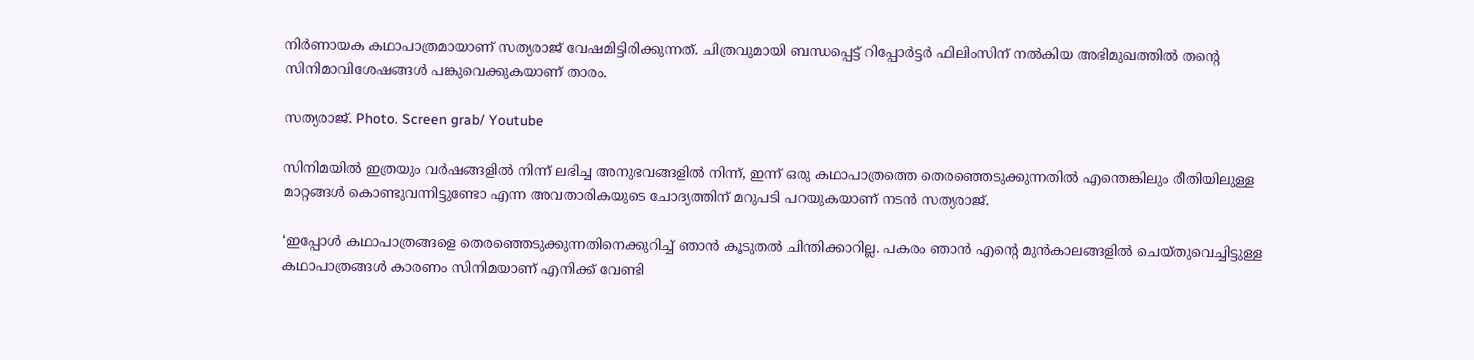നിര്‍ണായക കഥാപാത്രമായാണ് സത്യരാജ് വേഷമിട്ടിരിക്കുന്നത്. ചിത്രവുമായി ബന്ധപ്പെട്ട് റിപ്പോർട്ടർ ഫിലിംസിന് നൽകിയ അഭിമുഖത്തിൽ തന്റെ സിനിമാവിശേഷങ്ങൾ പങ്കുവെക്കുകയാണ് താരം.

സത്യരാജ്. Photo. Screen grab/ Youtube

സിനിമയിൽ ഇത്രയും വർഷങ്ങളിൽ നിന്ന് ലഭിച്ച അനുഭവങ്ങളിൽ നിന്ന്, ഇന്ന് ഒരു കഥാപാത്രത്തെ തെരഞ്ഞെടുക്കുന്നതിൽ എന്തെങ്കിലും രീതിയിലുള്ള മാറ്റങ്ങൾ കൊണ്ടുവന്നിട്ടുണ്ടോ എന്ന അവതാരികയുടെ ചോദ്യത്തിന് മറുപടി പറയുകയാണ് നടൻ സത്യരാജ്.

‘ഇപ്പോൾ കഥാപാത്രങ്ങളെ തെരഞ്ഞെടുക്കുന്നതിനെക്കുറിച്ച് ഞാൻ കൂടുതൽ ചിന്തിക്കാറില്ല. പകരം ഞാൻ എന്റെ മുൻകാലങ്ങളിൽ ചെയ്തുവെച്ചിട്ടുള്ള കഥാപാത്രങ്ങൾ കാരണം സിനിമയാണ് എനിക്ക് വേണ്ടി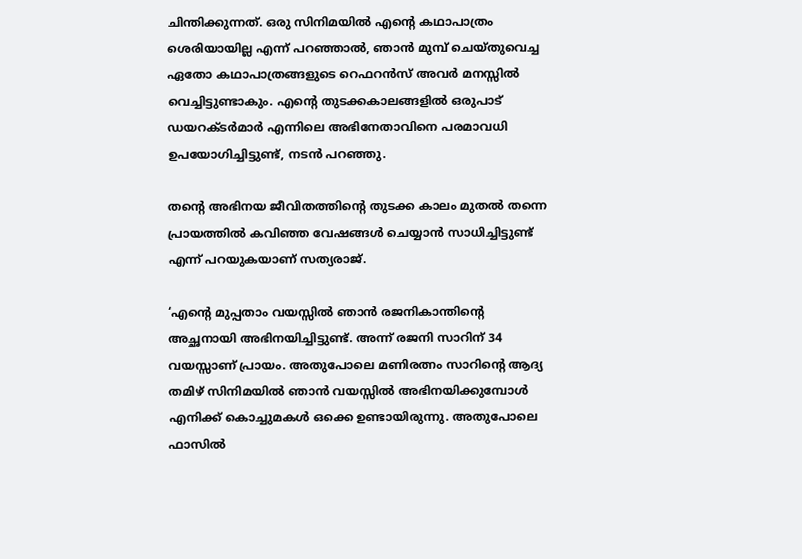ചിന്തിക്കുന്നത്. ഒരു സിനിമയിൽ എന്റെ കഥാപാത്രം ശെരിയായില്ല എന്ന് പറഞ്ഞാൽ, ഞാൻ മുമ്പ് ചെയ്തുവെച്ച ഏതോ കഥാപാത്രങ്ങളുടെ റെഫറൻസ് അവർ മനസ്സിൽ വെച്ചിട്ടുണ്ടാകും. എന്റെ തുടക്കകാലങ്ങളിൽ ഒരുപാട് ഡയറക്ടർമാർ എന്നിലെ അഭിനേതാവിനെ പരമാവധി ഉപയോഗിച്ചിട്ടുണ്ട്, നടൻ പറഞ്ഞു.

തന്റെ അഭിനയ ജീവിതത്തിന്റെ തുടക്ക കാലം മുതൽ തന്നെ പ്രായത്തിൽ കവിഞ്ഞ വേഷങ്ങൾ ചെയ്യാൻ സാധിച്ചിട്ടുണ്ട് എന്ന് പറയുകയാണ് സത്യരാജ്.

‘എന്റെ മുപ്പതാം വയസ്സിൽ ഞാൻ രജനികാന്തിന്റെ അച്ഛനായി അഭിനയിച്ചിട്ടുണ്ട്. അന്ന് രജനി സാറിന് 34 വയസ്സാണ് പ്രായം. അതുപോലെ മണിരത്നം സാറിന്റെ ആദ്യ തമിഴ് സിനിമയിൽ ഞാൻ വയസ്സിൽ അഭിനയിക്കുമ്പോൾ എനിക്ക് കൊച്ചുമകൾ ഒക്കെ ഉണ്ടായിരുന്നു. അതുപോലെ ഫാസിൽ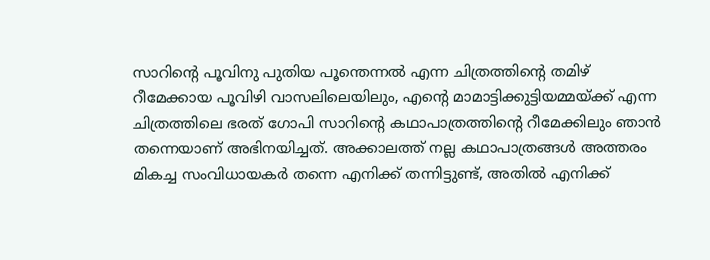സാറിന്റെ പൂവിനു പുതിയ പൂന്തെന്നൽ എന്ന ചിത്രത്തിന്റെ തമിഴ് റീമേക്കായ പൂവിഴി വാസലിലെയിലും, എന്റെ മാമാട്ടിക്കുട്ടിയമ്മയ്ക്ക് എന്ന ചിത്രത്തിലെ ഭരത് ഗോപി സാറിന്റെ കഥാപാത്രത്തിന്റെ റീമേക്കിലും ഞാൻ തന്നെയാണ് അഭിനയിച്ചത്. അക്കാലത്ത് നല്ല കഥാപാത്രങ്ങൾ അത്തരം മികച്ച സംവിധായകർ തന്നെ എനിക്ക് തന്നിട്ടുണ്ട്, അതിൽ എനിക്ക്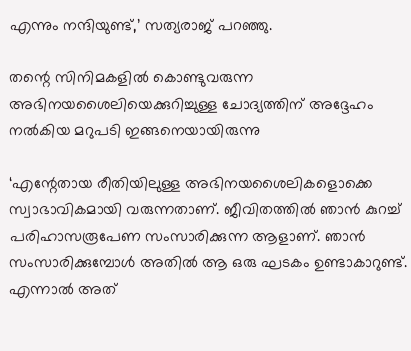എന്നും നന്ദിയുണ്ട്,’ സത്യരാജ് പറഞ്ഞു.

തന്റെ സിനിമകളിൽ കൊണ്ടുവരുന്ന അഭിനയശൈലിയെക്കുറിച്ചുള്ള ചോദ്യത്തിന് അദ്ദേഹം നൽകിയ മറുപടി ഇങ്ങനെയായിരുന്നു

‘എന്റേതായ രീതിയിലുള്ള അഭിനയശൈലികളൊക്കെ സ്വാഭാവികമായി വരുന്നതാണ്. ജീവിതത്തിൽ ഞാൻ കുറച്ച് പരിഹാസരൂപേണ സംസാരിക്കുന്ന ആളാണ്. ഞാൻ സംസാരിക്കുമ്പോൾ അതിൽ ആ ഒരു ഘടകം ഉണ്ടാകാറുണ്ട്. എന്നാൽ അത്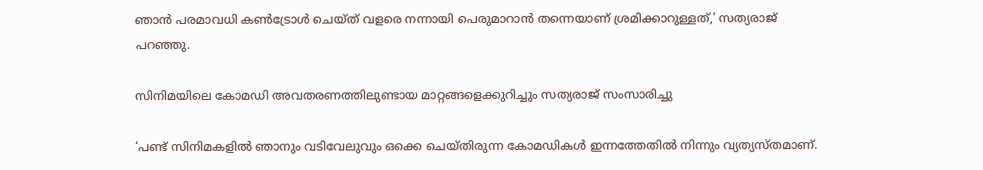ഞാൻ പരമാവധി കൺട്രോൾ ചെയ്ത് വളരെ നന്നായി പെരുമാറാൻ തന്നെയാണ് ശ്രമിക്കാറുള്ളത്,’ സത്യരാജ് പറഞ്ഞു.

സിനിമയിലെ കോമഡി അവതരണത്തിലുണ്ടായ മാറ്റങ്ങളെക്കുറിച്ചും സത്യരാജ് സംസാരിച്ചു

‘പണ്ട് സിനിമകളിൽ ഞാനും വടിവേലുവും ഒക്കെ ചെയ്തിരുന്ന കോമഡികൾ ഇന്നത്തേതിൽ നിന്നും വ്യത്യസ്തമാണ്.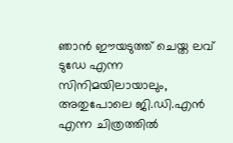ഞാൻ ഈയടുത്ത് ചെയ്ത ലവ് ടുഡേ എന്ന സിനിമയിലായാലും, അതുപോലെ ജി.ഡി.എൻ എന്ന ചിത്രത്തിൽ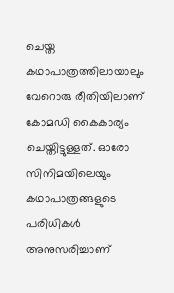ചെയ്ത കഥാപാത്രത്തിലായാലും വേറൊരു രീതിയിലാണ് കോമഡി കൈകാര്യം ചെയ്തിട്ടുള്ളത്. ഓരോ സിനിമയിലെയും കഥാപാത്രങ്ങളുടെ പരിധികൾ അനുസരിച്ചാണ്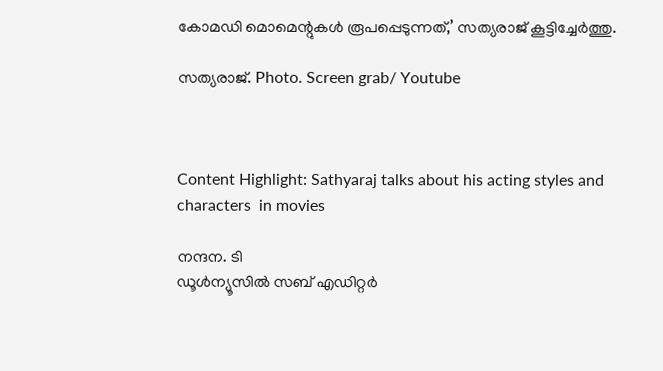കോമഡി മൊമെന്റുകൾ രൂപപ്പെടുന്നത്,’ സത്യരാജ് കൂട്ടിച്ചേർത്തു.

സത്യരാജ്. Photo. Screen grab/ Youtube



Content Highlight: Sathyaraj talks about his acting styles and characters  in movies

നന്ദന. ടി
ഡൂള്‍ന്യൂസില്‍ സബ് എഡിറ്റര്‍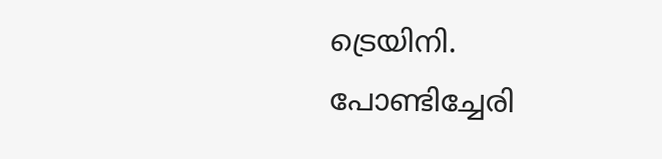ട്രെയിനി. പോണ്ടിച്ചേരി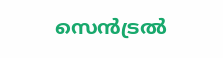സെന്‍ട്രല്‍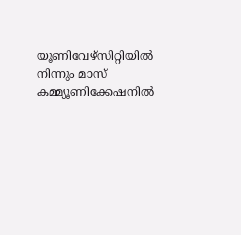യൂണിവേഴ്‌സിറ്റിയില്‍ നിന്നും മാസ് കമ്മ്യൂണിക്കേഷനില്‍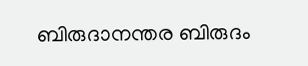ബിരുദാനന്തര ബിരുദം